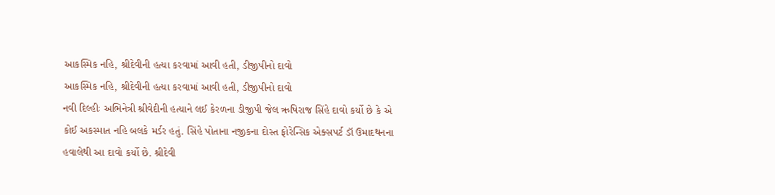આકસ્મિક નહિ, શ્રીદેવીની હત્યા કરવામાં આવી હતી, ડીજીપીનો દાવો
આકસ્મિક નહિ, શ્રીદેવીની હત્યા કરવામાં આવી હતી, ડીજીપીનો દાવો
નવી દિલ્હીઃ અભિનેત્રી શ્રીવેદીની હત્યાને લઈ કેરળના ડીજીપી જેલ ઋષિરાજ સિંહે દાવો કર્યો છે કે એ કોઈ અકસ્માત નહિ બલકે મર્ડર હતું. સિંહે પોતાના નજીકના દોસ્ત ફોરેન્સિક એક્સપર્ટ ડૉ ઉમાદથનના હવાલેથી આ દાવો કર્યો છે. શ્રીદેવી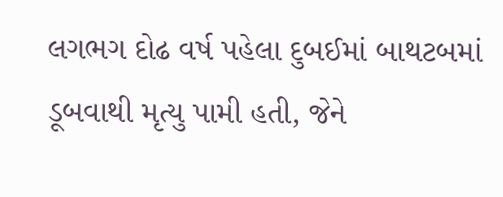લગભગ દોઢ વર્ષ પહેલા દુબઈમાં બાથટબમાં ડૂબવાથી મૃત્યુ પામી હતી, જેને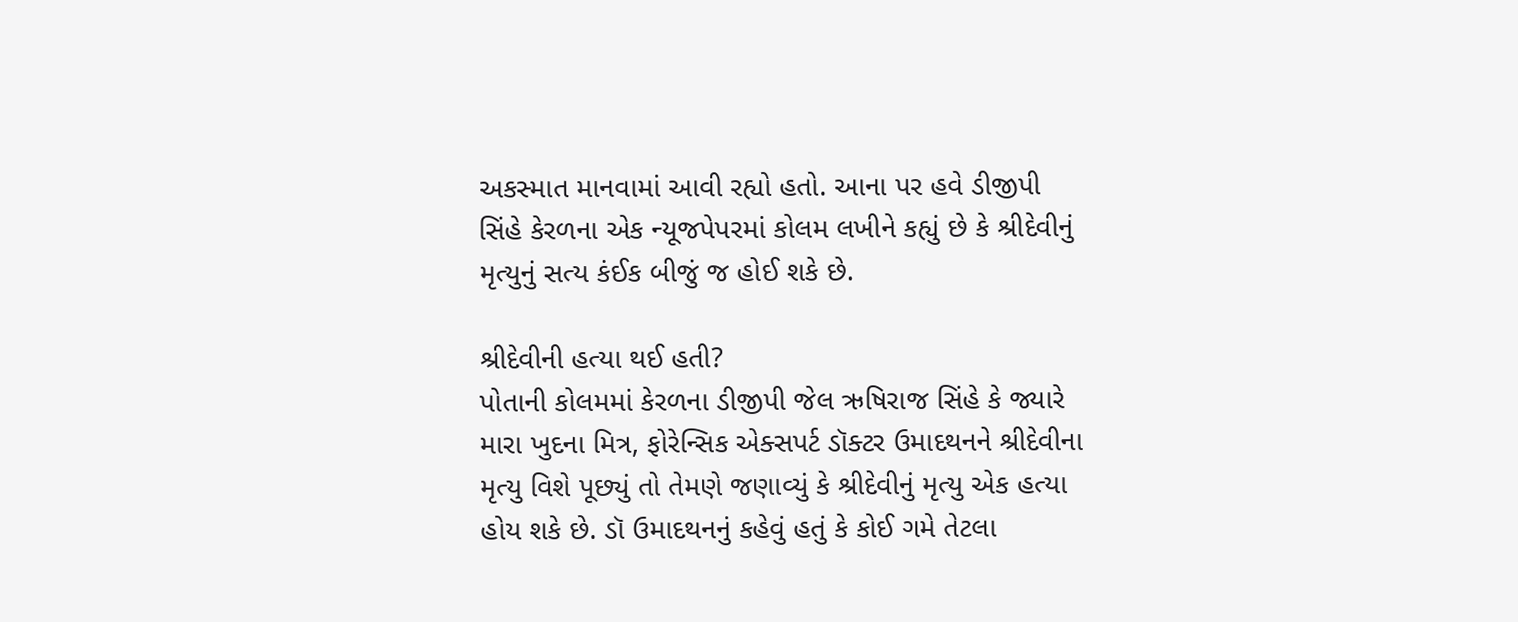અકસ્માત માનવામાં આવી રહ્યો હતો. આના પર હવે ડીજીપી સિંહે કેરળના એક ન્યૂજપેપરમાં કોલમ લખીને કહ્યું છે કે શ્રીદેવીનું મૃત્યુનું સત્ય કંઈક બીજું જ હોઈ શકે છે.

શ્રીદેવીની હત્યા થઈ હતી?
પોતાની કોલમમાં કેરળના ડીજીપી જેલ ઋષિરાજ સિંહે કે જ્યારે મારા ખુદના મિત્ર, ફોરેન્સિક એક્સપર્ટ ડૉક્ટર ઉમાદથનને શ્રીદેવીના મૃત્યુ વિશે પૂછ્યું તો તેમણે જણાવ્યું કે શ્રીદેવીનું મૃત્યુ એક હત્યા હોય શકે છે. ડૉ ઉમાદથનનું કહેવું હતું કે કોઈ ગમે તેટલા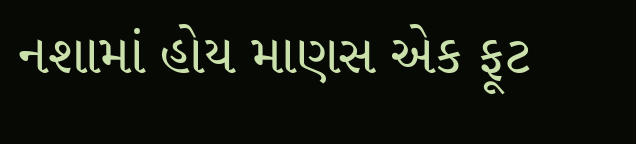નશામાં હોય માણસ એક ફૂટ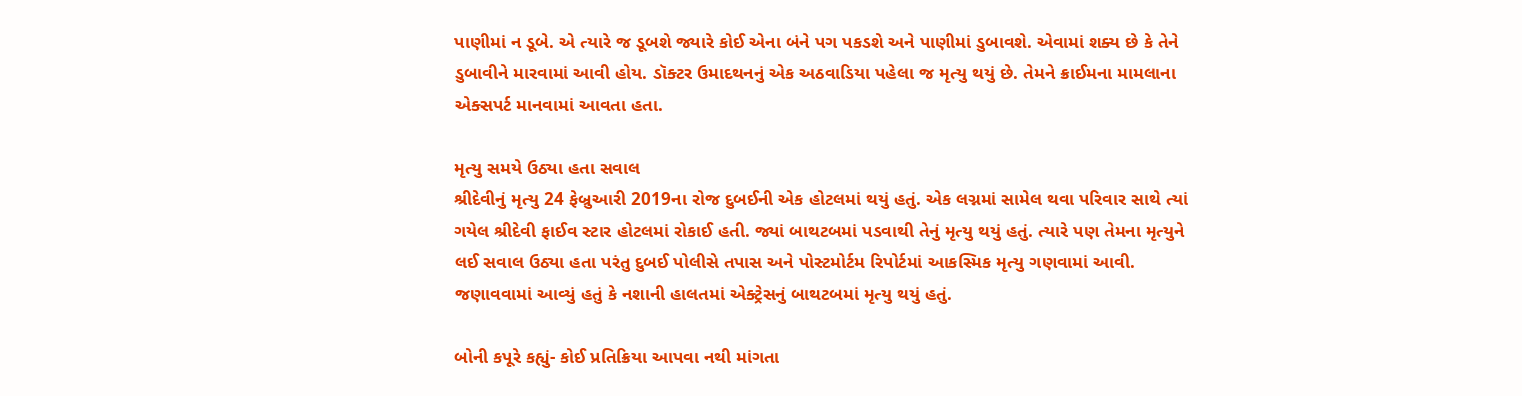પાણીમાં ન ડૂબે. એ ત્યારે જ ડૂબશે જ્યારે કોઈ એના બંને પગ પકડશે અને પાણીમાં ડુબાવશે. એવામાં શક્ય છે કે તેને ડુબાવીને મારવામાં આવી હોય. ડૉક્ટર ઉમાદથનનું એક અઠવાડિયા પહેલા જ મૃત્યુ થયું છે. તેમને ક્રાઈમના મામલાના એક્સપર્ટ માનવામાં આવતા હતા.

મૃત્યુ સમયે ઉઠ્યા હતા સવાલ
શ્રીદેવીનું મૃત્યુ 24 ફેબ્રુઆરી 2019ના રોજ દુબઈની એક હોટલમાં થયું હતું. એક લગ્નમાં સામેલ થવા પરિવાર સાથે ત્યાં ગયેલ શ્રીદેવી ફાઈવ સ્ટાર હોટલમાં રોકાઈ હતી. જ્યાં બાથટબમાં પડવાથી તેનું મૃત્યુ થયું હતું. ત્યારે પણ તેમના મૃત્યુને લઈ સવાલ ઉઠ્યા હતા પરંતુ દુબઈ પોલીસે તપાસ અને પોસ્ટમોર્ટમ રિપોર્ટમાં આકસ્મિક મૃત્યુ ગણવામાં આવી. જણાવવામાં આવ્યું હતું કે નશાની હાલતમાં એક્ટ્રેસનું બાથટબમાં મૃત્યુ થયું હતું.

બોની કપૂરે કહ્યું- કોઈ પ્રતિક્રિયા આપવા નથી માંગતા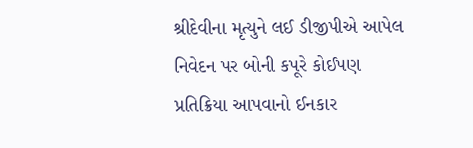શ્રીદેવીના મૃત્યુને લઈ ડીજીપીએ આપેલ નિવેદન પર બોની કપૂરે કોઈપણ પ્રતિક્રિયા આપવાનો ઈનકાર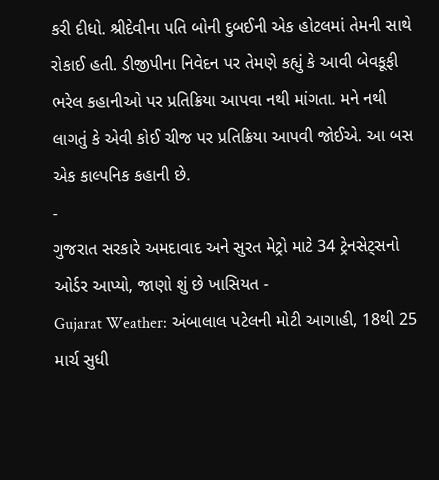કરી દીધો. શ્રીદેવીના પતિ બોની દુબઈની એક હોટલમાં તેમની સાથે રોકાઈ હતી. ડીજીપીના નિવેદન પર તેમણે કહ્યું કે આવી બેવકૂફી ભરેલ કહાનીઓ પર પ્રતિક્રિયા આપવા નથી માંગતા. મને નથી લાગતું કે એવી કોઈ ચીજ પર પ્રતિક્રિયા આપવી જોઈએ. આ બસ એક કાલ્પનિક કહાની છે.
-
ગુજરાત સરકારે અમદાવાદ અને સુરત મેટ્રો માટે 34 ટ્રેનસેટ્સનો ઓર્ડર આપ્યો, જાણો શું છે ખાસિયત -
Gujarat Weather: અંબાલાલ પટેલની મોટી આગાહી, 18થી 25 માર્ચ સુધી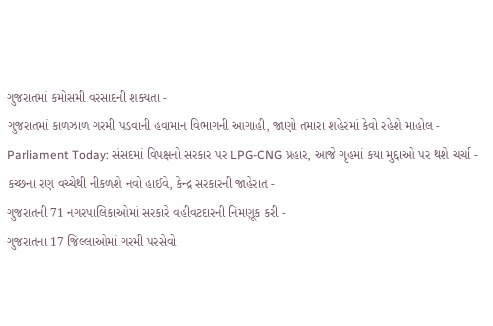ગુજરાતમાં કમોસમી વરસાદની શક્યતા -
ગુજરાતમાં કાળઝાળ ગરમી પડવાની હવામાન વિભાગની આગાહી, જાણો તમારા શહેરમાં કેવો રહેશે માહોલ -
Parliament Today: સંસદમાં વિપક્ષનો સરકાર પર LPG-CNG પ્રહાર, આજે ગૃહમાં કયા મુદ્દાઓ પર થશે ચર્ચા -
કચ્છના રણ વચ્ચેથી નીકળશે નવો હાઈવે, કેન્દ્ર સરકારની જાહેરાત -
ગુજરાતની 71 નગરપાલિકાઓમાં સરકારે વહીવટદારની નિમણૂક કરી -
ગુજરાતના 17 જિલ્લાઓમાં ગરમી પરસેવો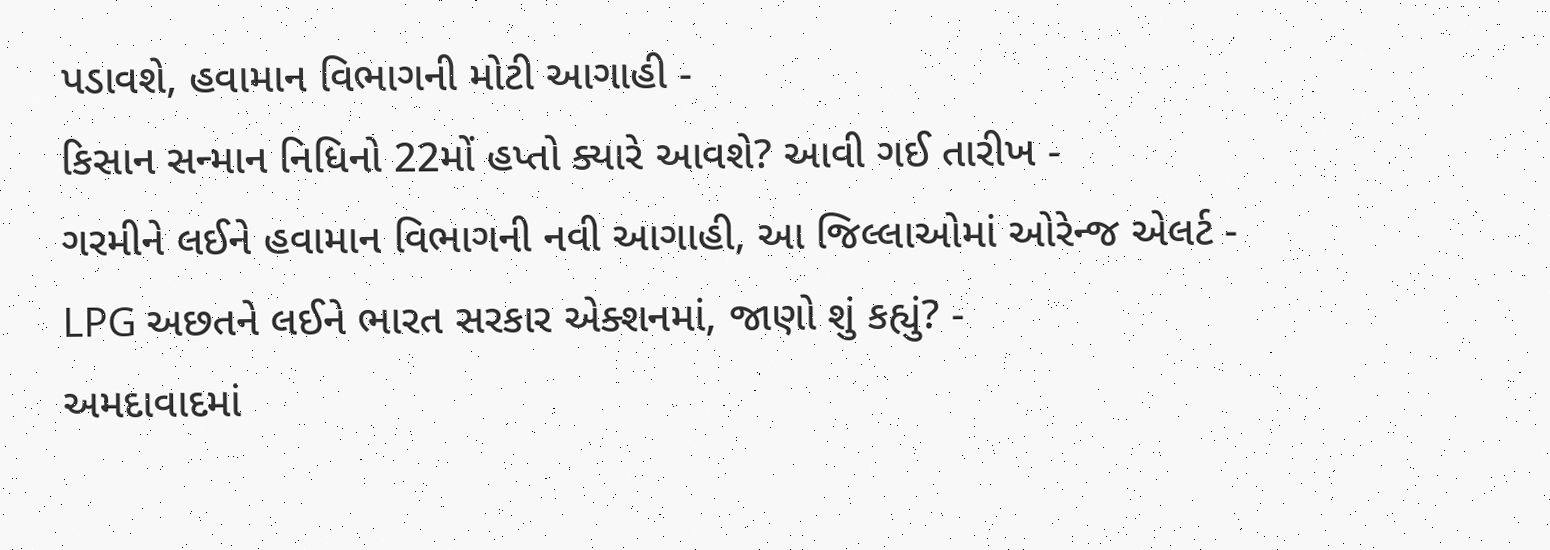પડાવશે, હવામાન વિભાગની મોટી આગાહી -
કિસાન સન્માન નિધિનો 22મોં હપ્તો ક્યારે આવશે? આવી ગઈ તારીખ -
ગરમીને લઈને હવામાન વિભાગની નવી આગાહી, આ જિલ્લાઓમાં ઓરેન્જ એલર્ટ -
LPG અછતને લઈને ભારત સરકાર એક્શનમાં, જાણો શું કહ્યું? -
અમદાવાદમાં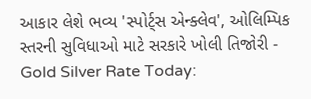આકાર લેશે ભવ્ય 'સ્પોર્ટ્સ એન્ક્લેવ', ઓલિમ્પિક સ્તરની સુવિધાઓ માટે સરકારે ખોલી તિજોરી -
Gold Silver Rate Today: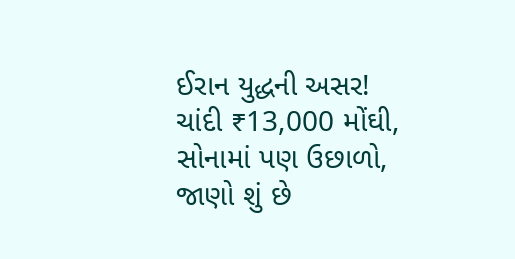ઈરાન યુદ્ધની અસર! ચાંદી ₹13,000 મોંઘી, સોનામાં પણ ઉછાળો, જાણો શું છે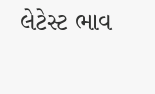લેટેસ્ટ ભાવ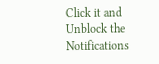Click it and Unblock the Notifications